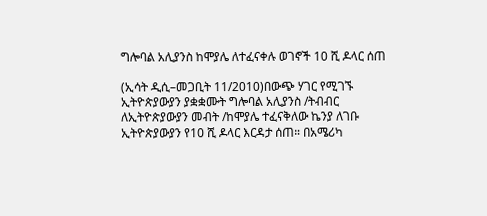ግሎባል አሊያንስ ከሞያሌ ለተፈናቀሉ ወገኖች 10 ሺ ዶላር ሰጠ

(ኢሳት ዲሲ–መጋቢት 11/2010)በውጭ ሃገር የሚገኙ ኢትዮጵያውያን ያቋቋሙት ግሎባል አሊያንስ /ትብብር ለኢትዮጵያውያን መብት /ከሞያሌ ተፈናቅለው ኬንያ ለገቡ ኢትዮጵያውያን የ10 ሺ ዶላር እርዳታ ሰጠ። በአሜሪካ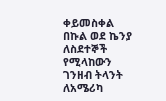ቀይመስቀል በኩል ወደ ኬንያ ለስደተኞች የሚላከውን ገንዘብ ትላንት ለአሜሪካ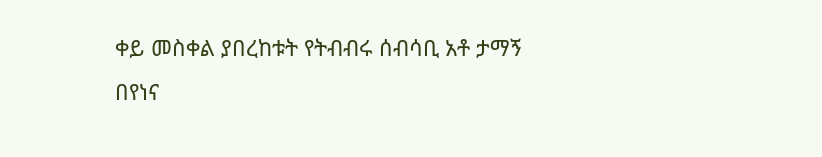ቀይ መስቀል ያበረከቱት የትብብሩ ሰብሳቢ አቶ ታማኝ በየነና